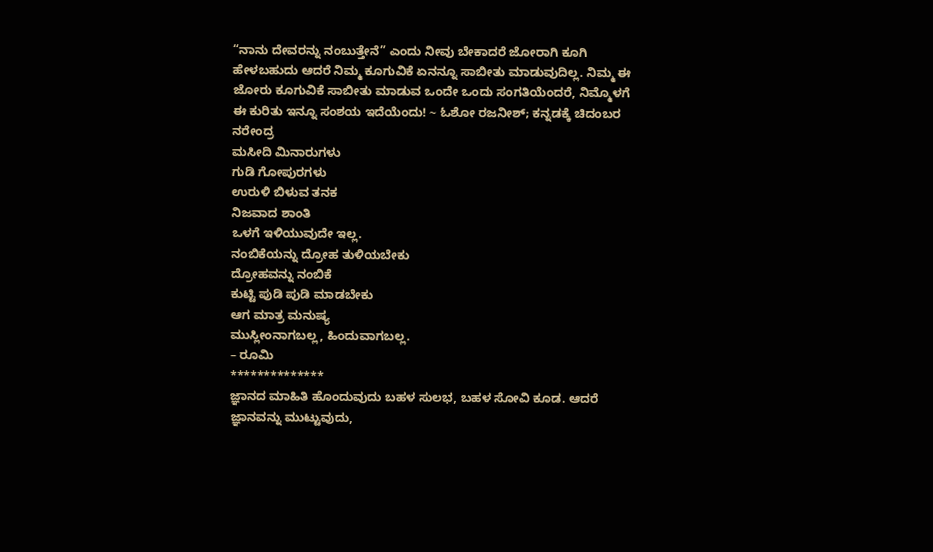“ನಾನು ದೇವರನ್ನು ನಂಬುತ್ತೇನೆ” ಎಂದು ನೀವು ಬೇಕಾದರೆ ಜೋರಾಗಿ ಕೂಗಿ ಹೇಳಬಹುದು ಆದರೆ ನಿಮ್ಮ ಕೂಗುವಿಕೆ ಏನನ್ನೂ ಸಾಬೀತು ಮಾಡುವುದಿಲ್ಲ. ನಿಮ್ಮ ಈ ಜೋರು ಕೂಗುವಿಕೆ ಸಾಬೀತು ಮಾಡುವ ಒಂದೇ ಒಂದು ಸಂಗತಿಯೆಂದರೆ, ನಿಮ್ಮೊಳಗೆ ಈ ಕುರಿತು ಇನ್ನೂ ಸಂಶಯ ಇದೆಯೆಂದು! ~ ಓಶೋ ರಜನೀಶ್; ಕನ್ನಡಕ್ಕೆ ಚಿದಂಬರ ನರೇಂದ್ರ
ಮಸೀದಿ ಮಿನಾರುಗಳು
ಗುಡಿ ಗೋಪುರಗಳು
ಉರುಳಿ ಬಿಳುವ ತನಕ
ನಿಜವಾದ ಶಾಂತಿ
ಒಳಗೆ ಇಳಿಯುವುದೇ ಇಲ್ಲ.
ನಂಬಿಕೆಯನ್ನು ದ್ರೋಹ ತುಳಿಯಬೇಕು
ದ್ರೋಹವನ್ನು ನಂಬಿಕೆ
ಕುಟ್ಟಿ ಪುಡಿ ಪುಡಿ ಮಾಡಬೇಕು
ಆಗ ಮಾತ್ರ ಮನುಷ್ಯ
ಮುಸ್ಲೀಂನಾಗಬಲ್ಲ, ಹಿಂದುವಾಗಬಲ್ಲ.
– ರೂಮಿ
**************
ಜ್ಞಾನದ ಮಾಹಿತಿ ಹೊಂದುವುದು ಬಹಳ ಸುಲಭ, ಬಹಳ ಸೋವಿ ಕೂಡ. ಆದರೆ ಜ್ಞಾನವನ್ನು ಮುಟ್ಟುವುದು,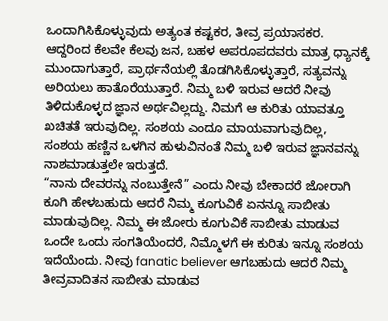ಒಂದಾಗಿಸಿಕೊಳ್ಳುವುದು ಅತ್ಯಂತ ಕಷ್ಟಕರ, ತೀವ್ರ ಪ್ರಯಾಸಕರ. ಆದ್ದರಿಂದ ಕೆಲವೇ ಕೆಲವು ಜನ, ಬಹಳ ಅಪರೂಪದವರು ಮಾತ್ರ ಧ್ಯಾನಕ್ಕೆ ಮುಂದಾಗುತ್ತಾರೆ, ಪ್ರಾರ್ಥನೆಯಲ್ಲಿ ತೊಡಗಿಸಿಕೊಳ್ಳುತ್ತಾರೆ, ಸತ್ಯವನ್ನು ಅರಿಯಲು ಹಾತೊರೆಯುತ್ತಾರೆ. ನಿಮ್ಮ ಬಳಿ ಇರುವ ಆದರೆ ನೀವು ತಿಳಿದುಕೊಳ್ಳದ ಜ್ಞಾನ ಅರ್ಥವಿಲ್ಲದ್ದು. ನಿಮಗೆ ಆ ಕುರಿತು ಯಾವತ್ತೂ ಖಚಿತತೆ ಇರುವುದಿಲ್ಲ. ಸಂಶಯ ಎಂದೂ ಮಾಯವಾಗುವುದಿಲ್ಲ, ಸಂಶಯ ಹಣ್ಣಿನ ಒಳಗಿನ ಹುಳುವಿನಂತೆ ನಿಮ್ಮ ಬಳಿ ಇರುವ ಜ್ಞಾನವನ್ನು ನಾಶಮಾಡುತ್ತಲೇ ಇರುತ್ತದೆ.
“ನಾನು ದೇವರನ್ನು ನಂಬುತ್ತೇನೆ” ಎಂದು ನೀವು ಬೇಕಾದರೆ ಜೋರಾಗಿ ಕೂಗಿ ಹೇಳಬಹುದು ಆದರೆ ನಿಮ್ಮ ಕೂಗುವಿಕೆ ಏನನ್ನೂ ಸಾಬೀತು ಮಾಡುವುದಿಲ್ಲ. ನಿಮ್ಮ ಈ ಜೋರು ಕೂಗುವಿಕೆ ಸಾಬೀತು ಮಾಡುವ ಒಂದೇ ಒಂದು ಸಂಗತಿಯೆಂದರೆ, ನಿಮ್ಮೊಳಗೆ ಈ ಕುರಿತು ಇನ್ನೂ ಸಂಶಯ ಇದೆಯೆಂದು. ನೀವು fanatic believer ಆಗಬಹುದು ಆದರೆ ನಿಮ್ಮ ತೀವ್ರವಾದಿತನ ಸಾಬೀತು ಮಾಡುವ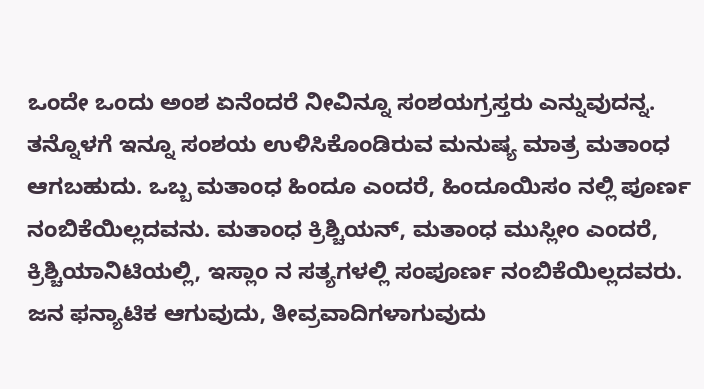ಒಂದೇ ಒಂದು ಅಂಶ ಏನೆಂದರೆ ನೀವಿನ್ನೂ ಸಂಶಯಗ್ರಸ್ತರು ಎನ್ನುವುದನ್ನ.
ತನ್ನೊಳಗೆ ಇನ್ನೂ ಸಂಶಯ ಉಳಿಸಿಕೊಂಡಿರುವ ಮನುಷ್ಯ ಮಾತ್ರ ಮತಾಂಧ ಆಗಬಹುದು. ಒಬ್ಬ ಮತಾಂಧ ಹಿಂದೂ ಎಂದರೆ, ಹಿಂದೂಯಿಸಂ ನಲ್ಲಿ ಪೂರ್ಣ ನಂಬಿಕೆಯಿಲ್ಲದವನು. ಮತಾಂಧ ಕ್ರಿಶ್ಚಿಯನ್, ಮತಾಂಧ ಮುಸ್ಲೀಂ ಎಂದರೆ, ಕ್ರಿಶ್ಚಿಯಾನಿಟಿಯಲ್ಲಿ, ಇಸ್ಲಾಂ ನ ಸತ್ಯಗಳಲ್ಲಿ ಸಂಪೂರ್ಣ ನಂಬಿಕೆಯಿಲ್ಲದವರು. ಜನ ಫನ್ಯಾಟಿಕ ಆಗುವುದು, ತೀವ್ರವಾದಿಗಳಾಗುವುದು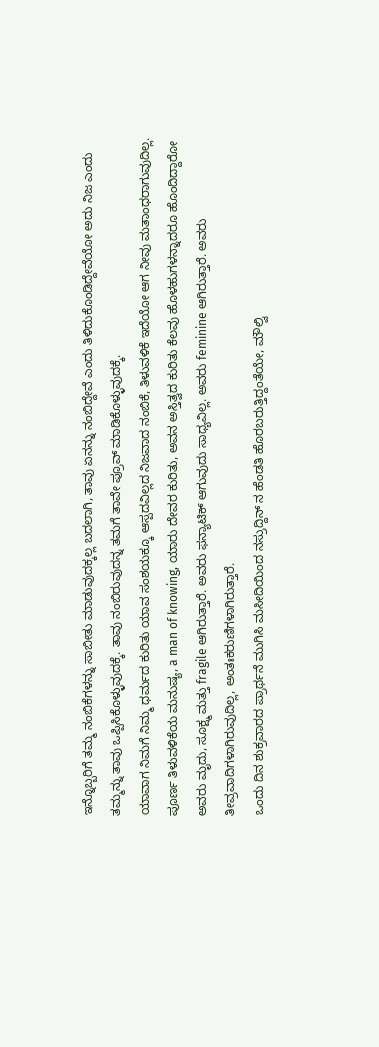ಇನ್ನೊಬ್ಬರಿಗೆ ತಮ್ಮ ನಂಬಿಕೆಗಳನ್ನು ಸಾಬೀತು ಮಾಡುವುದಕ್ಕಲ್ಲ ಬದಲಾಗಿ, ತಾವು ಏನನ್ನು ನಂಬಿದ್ದೇವೆ ಎಂದು ತಿಳಿದುಕೊಂಡಿದ್ದೇವೆಯೋ ಅದು ನಿಜ ಎಂದು ತಮ್ಮನ್ನು ತಾವು ಒಪ್ಪಿಸಿಕೊಳ್ಳುವುದಕ್ಕೆ. ತಾವು ನಂಬಿರುವುದನ್ನ ತಮಗೆ ತಾವೇ ಪ್ರೂವ್ ಮಾಡಿಕೊಳ್ಳುವುದಕ್ಕೆ.
ಯಾವಾಗ ನಿಮಗೆ ನಿಮ್ಮ ಧರ್ಮದ ಕುರಿತು ಯಾವ ಸಂಶಯಕ್ಕೂ ಆಸ್ಪದವಿಲ್ಲದ ನಿಜವಾದ ನಂಬಿಕೆ, ತಿಳುವಳಿಕೆ ಇದೆಯೋ ಆಗ ನೀವು ಮತಾಂಧರಾಗುವುದಿಲ್ಲ. ಪೂರ್ಣ ತಿಳುವಳಿಕೆಯ ಮನುಷ್ಯ, a man of knowing, ಯಾರು ದೇವರ ಕುರಿತು, ಅವನ ಅಸ್ತಿತ್ವದ ಕುರಿತು ಕೆಲವು ಹೊಳಹುಗಳನ್ನಾದರೂ ಹೊಂದಿದ್ದಾರೋ ಅವರು ಮೃದು, ಸೂಕ್ಷ್ಮ ಮತ್ತು fragile ಆಗಿರುತ್ತಾರೆ. ಅವರು ಫನ್ಯಾಟಿಕ್ ಆಗುವುದು ಸಾಧ್ಯವಿಲ್ಲ. ಅವರು feminine ಆಗಿರುತ್ತಾರೆ. ಅವರು ತೀವ್ರವಾದಿಗಳಾಗಿರುವುದಿಲ್ಲ, ಅಂತಃಕರುಣಿಗಳಾಗಿರುತ್ತಾರೆ.
ಒಂದು ದಿನ ಶುಕ್ರವಾರದ ಪ್ರಾರ್ಥನೆ ಮುಗಿಸಿ ಮಸೀದಿಯಿಂದ ನಸ್ರುದ್ದಿನ್ ನ ಹೆಂಡತಿ ಹೊರಬರುತ್ತಿದ್ದಂತೆಯೇ, ಮೌಲ್ವಿ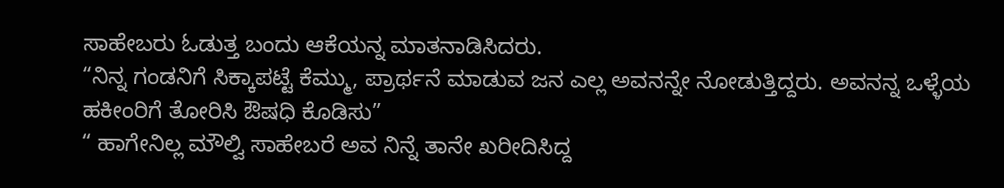ಸಾಹೇಬರು ಓಡುತ್ತ ಬಂದು ಆಕೆಯನ್ನ ಮಾತನಾಡಿಸಿದರು.
“ನಿನ್ನ ಗಂಡನಿಗೆ ಸಿಕ್ಕಾಪಟ್ಟೆ ಕೆಮ್ಮು, ಪ್ರಾರ್ಥನೆ ಮಾಡುವ ಜನ ಎಲ್ಲ ಅವನನ್ನೇ ನೋಡುತ್ತಿದ್ದರು. ಅವನನ್ನ ಒಳ್ಳೆಯ ಹಕೀಂರಿಗೆ ತೋರಿಸಿ ಔಷಧಿ ಕೊಡಿಸು”
“ ಹಾಗೇನಿಲ್ಲ ಮೌಲ್ವಿ ಸಾಹೇಬರೆ ಅವ ನಿನ್ನೆ ತಾನೇ ಖರೀದಿಸಿದ್ದ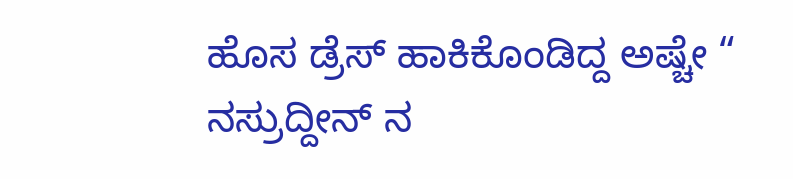ಹೊಸ ಡ್ರೆಸ್ ಹಾಕಿಕೊಂಡಿದ್ದ ಅಷ್ಚೇ “
ನಸ್ರುದ್ದೀನ್ ನ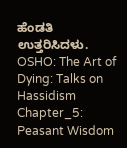ಹೆಂಡತಿ ಉತ್ತರಿಸಿದಳು.
OSHO: The Art of Dying: Talks on Hassidism
Chapter_5: Peasant Wisdom